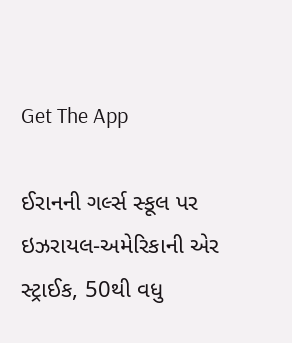Get The App

ઈરાનની ગર્લ્સ સ્કૂલ પર ઇઝરાયલ-અમેરિકાની એર સ્ટ્રાઈક, 50થી વધુ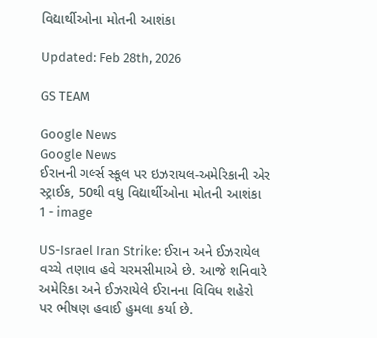વિદ્યાર્થીઓના મોતની આશંકા

Updated: Feb 28th, 2026

GS TEAM

Google News
Google News
ઈરાનની ગર્લ્સ સ્કૂલ પર ઇઝરાયલ-અમેરિકાની એર સ્ટ્રાઈક, 50થી વધુ વિદ્યાર્થીઓના મોતની આશંકા 1 - image

US-Israel Iran Strike: ઈરાન અને ઈઝરાયેલ વચ્ચે તણાવ હવે ચરમસીમાએ છે. આજે શનિવારે અમેરિકા અને ઈઝરાયેલે ઈરાનના વિવિધ શહેરો પર ભીષણ હવાઈ હુમલા કર્યા છે.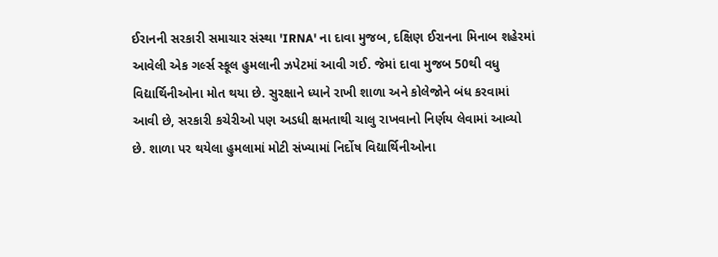ઈરાનની સરકારી સમાચાર સંસ્થા 'IRNA' ના દાવા મુજબ, દક્ષિણ ઈરાનના મિનાબ શહેરમાં આવેલી એક ગર્લ્સ સ્કૂલ હુમલાની ઝપેટમાં આવી ગઈ. જેમાં દાવા મુજબ 50થી વધુ વિદ્યાર્થિનીઓના મોત થયા છે. સુરક્ષાને ધ્યાને રાખી શાળા અને કોલેજોને બંધ કરવામાં આવી છે, સરકારી કચેરીઓ પણ અડધી ક્ષમતાથી ચાલુ રાખવાનો નિર્ણય લેવામાં આવ્યો છે. શાળા પર થયેલા હુમલામાં મોટી સંખ્યામાં નિર્દોષ વિદ્યાર્થિનીઓના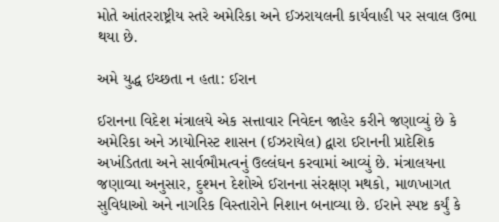મોતે આંતરરાષ્ટ્રીય સ્તરે અમેરિકા અને ઈઝરાયલની કાર્યવાહી પર સવાલ ઉભા થયા છે.

અમે યુદ્ધ ઇચ્છતા ન હતા: ઈરાન

ઈરાનના વિદેશ મંત્રાલયે એક સત્તાવાર નિવેદન જાહેર કરીને જણાવ્યું છે કે અમેરિકા અને ઝાયોનિસ્ટ શાસન (ઈઝરાયેલ) દ્વારા ઈરાનની પ્રાદેશિક અખંડિતતા અને સાર્વભૌમત્વનું ઉલ્લંઘન કરવામાં આવ્યું છે. મંત્રાલયના જણાવ્યા અનુસાર, દુશ્મન દેશોએ ઈરાનના સંરક્ષણ મથકો, માળખાગત સુવિધાઓ અને નાગરિક વિસ્તારોને નિશાન બનાવ્યા છે. ઈરાને સ્પષ્ટ કર્યું કે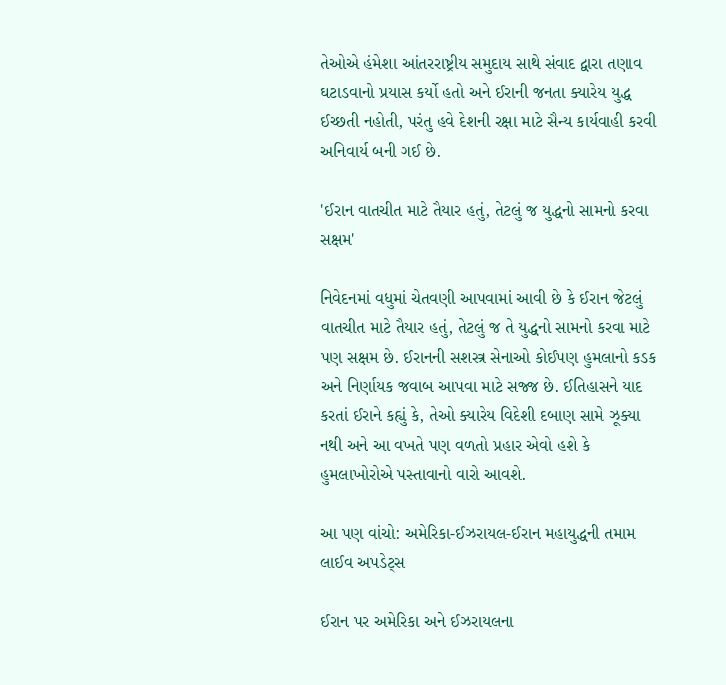તેઓએ હંમેશા આંતરરાષ્ટ્રીય સમુદાય સાથે સંવાદ દ્વારા તણાવ ઘટાડવાનો પ્રયાસ કર્યો હતો અને ઈરાની જનતા ક્યારેય યુદ્ધ ઈચ્છતી નહોતી, પરંતુ હવે દેશની રક્ષા માટે સૈન્ય કાર્યવાહી કરવી અનિવાર્ય બની ગઈ છે.

'ઈરાન વાતચીત માટે તૈયાર હતું, તેટલું જ યુદ્ધનો સામનો કરવા સક્ષમ'

નિવેદનમાં વધુમાં ચેતવણી આપવામાં આવી છે કે ઈરાન જેટલું વાતચીત માટે તૈયાર હતું, તેટલું જ તે યુદ્ધનો સામનો કરવા માટે પણ સક્ષમ છે. ઈરાનની સશસ્ત્ર સેનાઓ કોઈપણ હુમલાનો કડક અને નિર્ણાયક જવાબ આપવા માટે સજ્જ છે. ઈતિહાસને યાદ કરતાં ઈરાને કહ્યું કે, તેઓ ક્યારેય વિદેશી દબાણ સામે ઝૂક્યા નથી અને આ વખતે પણ વળતો પ્રહાર એવો હશે કે હુમલાખોરોએ પસ્તાવાનો વારો આવશે.

આ પણ વાંચો: અમેરિકા-ઈઝરાયલ-ઈરાન મહાયુદ્ધની તમામ લાઈવ અપડેટ્સ

ઈરાન પર અમેરિકા અને ઈઝરાયલના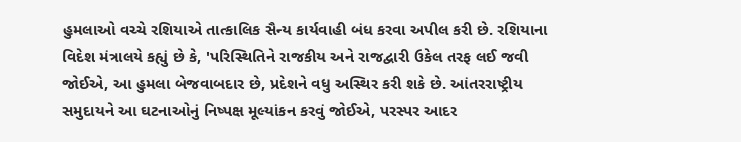હુમલાઓ વચ્ચે રશિયાએ તાત્કાલિક સૈન્ય કાર્યવાહી બંધ કરવા અપીલ કરી છે. રશિયાના વિદેશ મંત્રાલયે કહ્યું છે કે, 'પરિસ્થિતિને રાજકીય અને રાજદ્વારી ઉકેલ તરફ લઈ જવી જોઈએ, આ હુમલા બેજવાબદાર છે, પ્રદેશને વધુ અસ્થિર કરી શકે છે. આંતરરાષ્ટ્રીય સમુદાયને આ ઘટનાઓનું નિષ્પક્ષ મૂલ્યાંકન કરવું જોઈએ, પરસ્પર આદર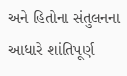અને હિતોના સંતુલનના આધારે શાંતિપૂર્ણ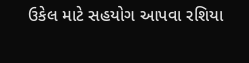ઉકેલ માટે સહયોગ આપવા રશિયા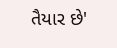તૈયાર છે'